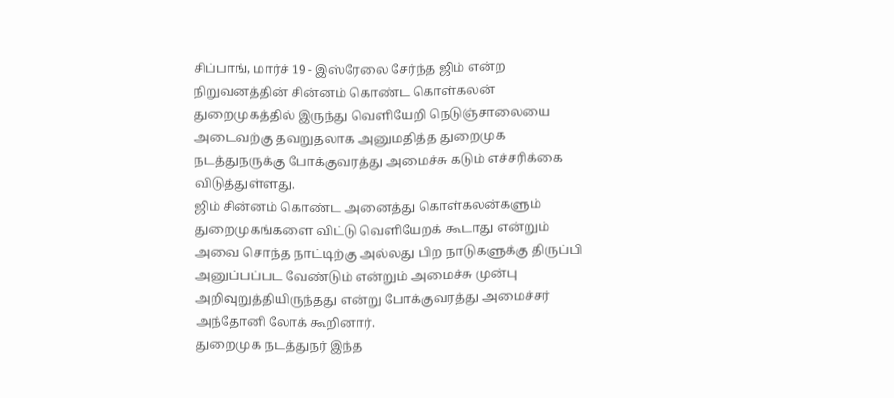சிப்பாங், மார்ச் 19 - இஸ்ரேலை சேர்ந்த ஜிம் என்ற நிறுவனத்தின் சின்னம் கொண்ட கொள்கலன் துறைமுகத்தில் இருந்து வெளியேறி நெடுஞ்சாலையை அடைவற்கு தவறுதலாக அனுமதித்த துறைமுக நடத்துநருக்கு போக்குவரத்து அமைச்சு கடும் எச்சரிக்கை விடுத்துள்ளது.
ஜிம் சின்னம் கொண்ட அனைத்து கொள்கலன்களும் துறைமுகங்களை விட்டு வெளியேறக் கூடாது என்றும் அவை சொந்த நாட்டிற்கு அல்லது பிற நாடுகளுக்கு திருப்பி அனுப்பப்பட வேண்டும் என்றும் அமைச்சு முன்பு அறிவுறுத்தியிருந்தது என்று போக்குவரத்து அமைச்சர் அந்தோனி லோக் கூறினார்.
துறைமுக நடத்துநர் இந்த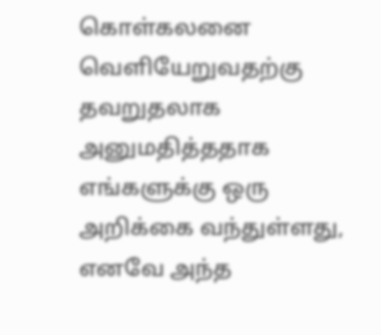கொள்கலனை வெளியேறுவதற்கு தவறுதலாக அனுமதித்ததாக எங்களுக்கு ஒரு அறிக்கை வந்துள்ளது, எனவே அந்த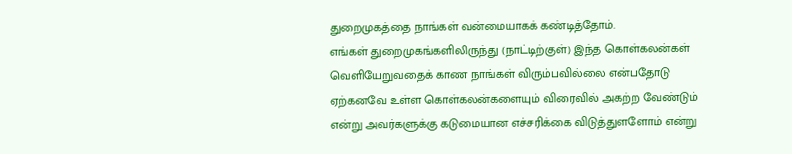துறைமுகத்தை நாங்கள் வன்மையாகக் கண்டித்தோம்.
எங்கள் துறைமுகங்களிலிருந்து (நாட்டிற்குள்) இந்த கொள்கலன்கள் வெளியேறுவதைக் காண நாங்கள் விரும்பவில்லை என்பதோடு ஏற்கனவே உள்ள கொள்கலன்களையும் விரைவில் அகற்ற வேண்டும் என்று அவர்களுக்கு கடுமையான எச்சரிக்கை விடுத்துளளோம் என்று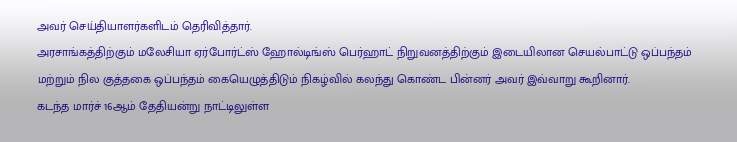அவர் செய்தியாளர்களிடம் தெரிவித்தார்.
அரசாங்கத்திற்கும் மலேசியா ஏர்போர்ட்ஸ் ஹோல்டிங்ஸ் பெர்ஹாட் நிறுவனத்திற்கும் இடையிலான செயல்பாட்டு ஒப்பந்தம் மற்றும் நில குத்தகை ஒப்பந்தம் கையெழுத்திடும் நிகழ்வில் கலந்து கொண்ட பின்னர் அவர் இவ்வாறு கூறினார்.
கடந்த மார்ச் 16ஆம் தேதியன்று நாட்டிலுள்ள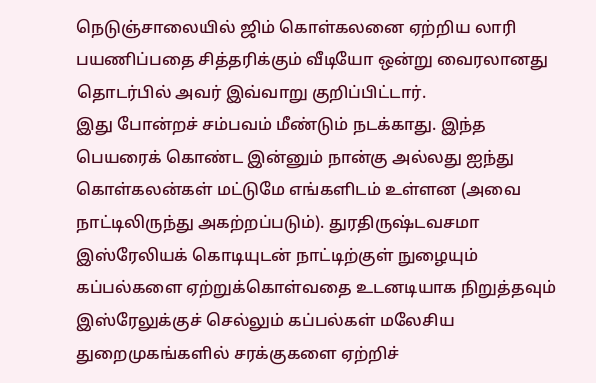நெடுஞ்சாலையில் ஜிம் கொள்கலனை ஏற்றிய லாரி பயணிப்பதை சித்தரிக்கும் வீடியோ ஒன்று வைரலானது தொடர்பில் அவர் இவ்வாறு குறிப்பிட்டார்.
இது போன்றச் சம்பவம் மீண்டும் நடக்காது. இந்த பெயரைக் கொண்ட இன்னும் நான்கு அல்லது ஐந்து கொள்கலன்கள் மட்டுமே எங்களிடம் உள்ளன (அவை நாட்டிலிருந்து அகற்றப்படும்). துரதிருஷ்டவசமா
இஸ்ரேலியக் கொடியுடன் நாட்டிற்குள் நுழையும் கப்பல்களை ஏற்றுக்கொள்வதை உடனடியாக நிறுத்தவும் இஸ்ரேலுக்குச் செல்லும் கப்பல்கள் மலேசிய துறைமுகங்களில் சரக்குகளை ஏற்றிச்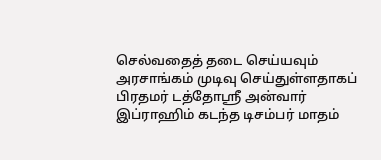செல்வதைத் தடை செய்யவும் அரசாங்கம் முடிவு செய்துள்ளதாகப் பிரதமர் டத்தோஸ்ரீ அன்வார் இப்ராஹிம் கடந்த டிசம்பர் மாதம்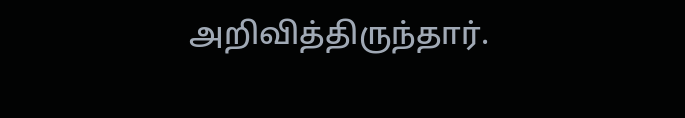அறிவித்திருந்தார்.